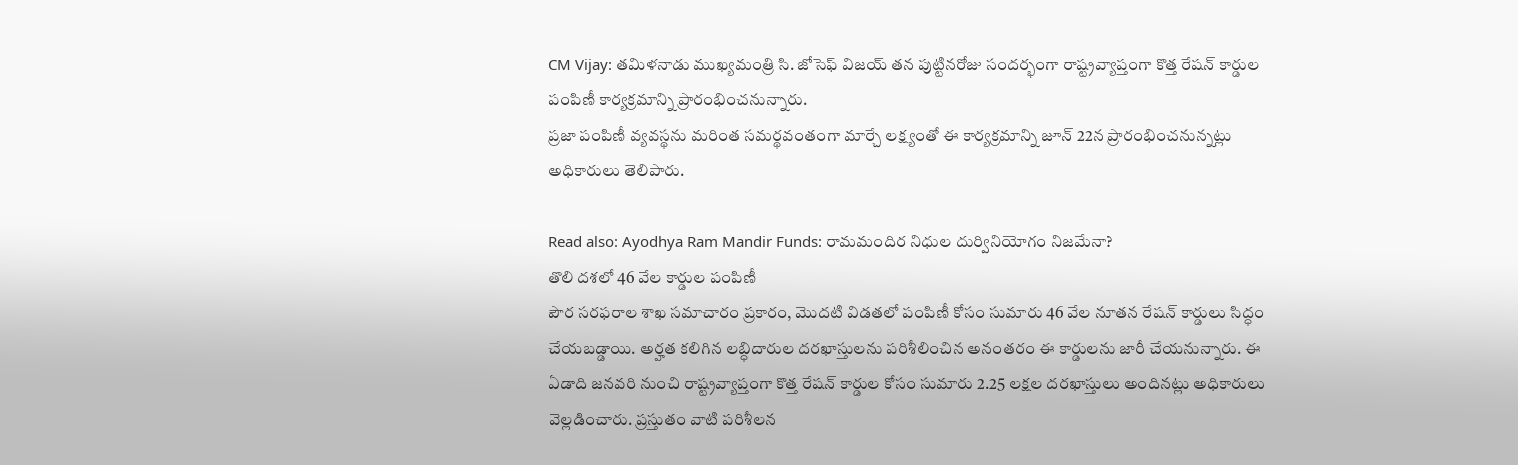CM Vijay: తమిళనాడు ముఖ్యమంత్రి సి. జోసెఫ్ విజయ్ తన పుట్టినరోజు సందర్భంగా రాష్ట్రవ్యాప్తంగా కొత్త రేషన్ కార్డుల పంపిణీ కార్యక్రమాన్ని ప్రారంభించనున్నారు.
ప్రజా పంపిణీ వ్యవస్థను మరింత సమర్థవంతంగా మార్చే లక్ష్యంతో ఈ కార్యక్రమాన్ని జూన్ 22న ప్రారంభించనున్నట్లు అధికారులు తెలిపారు.

Read also: Ayodhya Ram Mandir Funds: రామమందిర నిధుల దుర్వినియోగం నిజమేనా?
తొలి దశలో 46 వేల కార్డుల పంపిణీ
పౌర సరఫరాల శాఖ సమాచారం ప్రకారం, మొదటి విడతలో పంపిణీ కోసం సుమారు 46 వేల నూతన రేషన్ కార్డులు సిద్ధం చేయబడ్డాయి. అర్హత కలిగిన లబ్ధిదారుల దరఖాస్తులను పరిశీలించిన అనంతరం ఈ కార్డులను జారీ చేయనున్నారు. ఈ ఏడాది జనవరి నుంచి రాష్ట్రవ్యాప్తంగా కొత్త రేషన్ కార్డుల కోసం సుమారు 2.25 లక్షల దరఖాస్తులు అందినట్లు అధికారులు వెల్లడించారు. ప్రస్తుతం వాటి పరిశీలన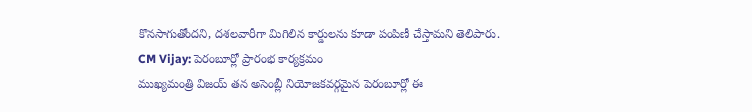కొనసాగుతోందని, దశలవారీగా మిగిలిన కార్డులను కూడా పంపిణీ చేస్తామని తెలిపారు.
CM Vijay: పెరంబూర్లో ప్రారంభ కార్యక్రమం
ముఖ్యమంత్రి విజయ్ తన అసెంబ్లీ నియోజకవర్గమైన పెరంబూర్లో ఈ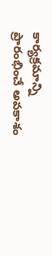కార్యక్రమాన్ని ప్రారంభించే అవకాశం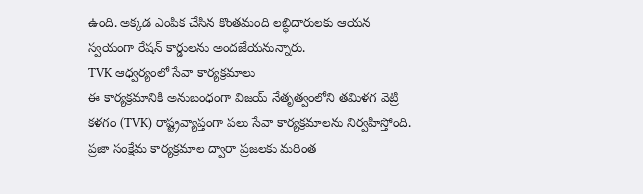ఉంది. అక్కడ ఎంపిక చేసిన కొంతమంది లబ్ధిదారులకు ఆయన స్వయంగా రేషన్ కార్డులను అందజేయనున్నారు.
TVK ఆధ్వర్యంలో సేవా కార్యక్రమాలు
ఈ కార్యక్రమానికి అనుబంధంగా విజయ్ నేతృత్వంలోని తమిళగ వెట్రి కళగం (TVK) రాష్ట్రవ్యాప్తంగా పలు సేవా కార్యక్రమాలను నిర్వహిస్తోంది. ప్రజా సంక్షేమ కార్యక్రమాల ద్వారా ప్రజలకు మరింత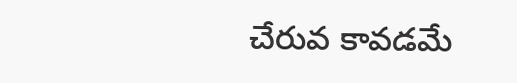చేరువ కావడమే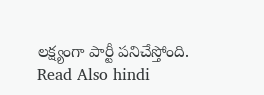లక్ష్యంగా పార్టీ పనిచేస్తోంది.
Read Also hindi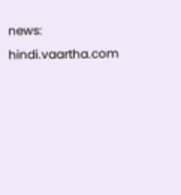news: hindi.vaartha.com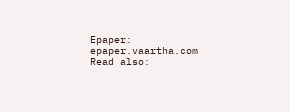Epaper: epaper.vaartha.com
Read also: